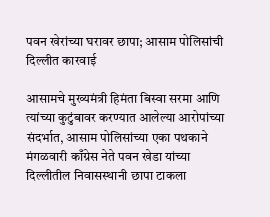पवन खेरांच्या घरावर छापा; आसाम पोलिसांची दिल्लीत कारवाई

आसामचे मुख्यमंत्री हिमंता बिस्वा सरमा आणि त्यांच्या कुटुंबावर करण्यात आलेल्या आरोपांच्या संदर्भात, आसाम पोलिसांच्या एका पथकाने मंगळवारी काँग्रेस नेते पवन खेडा यांच्या दिल्लीतील निवासस्थानी छापा टाकला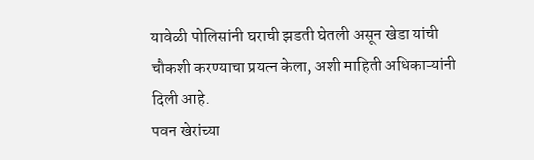यावेळी पोलिसांनी घराची झडती घेतली असून खेडा यांची चौकशी करण्याचा प्रयत्न केला, अशी माहिती अधिकाऱ्यांनी दिली आहे.
पवन खेरांच्या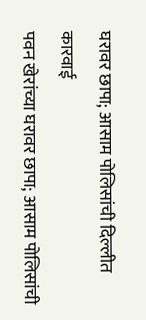घरावर छापा; आसाम पोलिसांची दिल्लीत कारवाई
पवन खेरांच्या घरावर छापा; आसाम पोलिसांची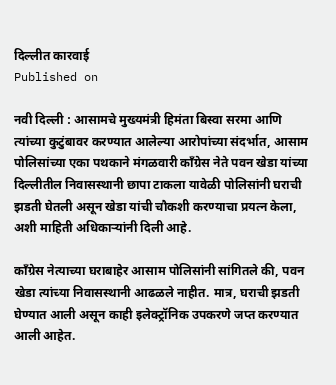दिल्लीत कारवाई
Published on

नवी दिल्ली : आसामचे मुख्यमंत्री हिमंता बिस्वा सरमा आणि त्यांच्या कुटुंबावर करण्यात आलेल्या आरोपांच्या संदर्भात, आसाम पोलिसांच्या एका पथकाने मंगळवारी काँग्रेस नेते पवन खेडा यांच्या दिल्लीतील निवासस्थानी छापा टाकला यावेळी पोलिसांनी घराची झडती घेतली असून खेडा यांची चौकशी करण्याचा प्रयत्न केला, अशी माहिती अधिकाऱ्यांनी दिली आहे.

काँग्रेस नेत्याच्या घराबाहेर आसाम पोलिसांनी सांगितले की, पवन खेडा त्यांच्या निवासस्थानी आढळले नाहीत. मात्र, घराची झडती घेण्यात आली असून काही इलेक्ट्रॉनिक उपकरणे जप्त करण्यात आली आहेत.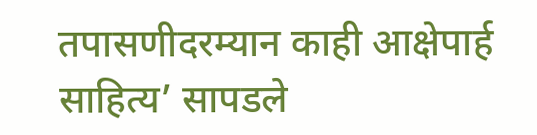तपासणीदरम्यान काही आक्षेपार्ह साहित्य’ सापडले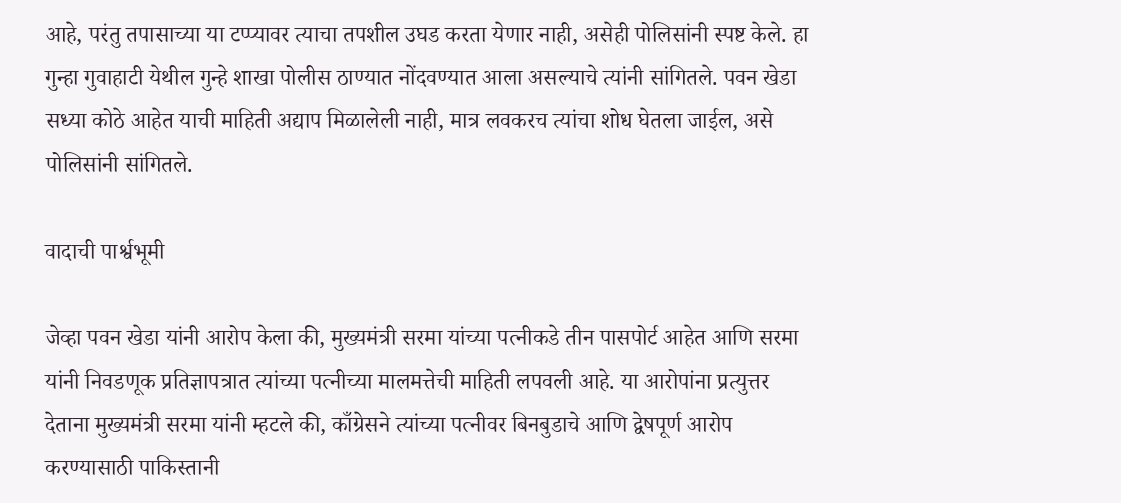आहे, परंतु तपासाच्या या टप्प्यावर त्याचा तपशील उघड करता येणार नाही, असेही पोलिसांनी स्पष्ट केले. हा गुन्हा गुवाहाटी येथील गुन्हे शाखा पोलीस ठाण्यात नोंदवण्यात आला असल्याचे त्यांनी सांगितले. पवन खेडा सध्या कोठे आहेत याची माहिती अद्याप मिळालेली नाही, मात्र लवकरच त्यांचा शोध घेतला जाईल, असे पोलिसांनी सांगितले.

वादाची पार्श्वभूमी

जेव्हा पवन खेडा यांनी आरोप केला की, मुख्यमंत्री सरमा यांच्या पत्नीकडे तीन पासपोर्ट आहेत आणि सरमा यांनी निवडणूक प्रतिज्ञापत्रात त्यांच्या पत्नीच्या मालमत्तेची माहिती लपवली आहे. या आरोपांना प्रत्युत्तर देताना मुख्यमंत्री सरमा यांनी म्हटले की, काँग्रेसने त्यांच्या पत्नीवर बिनबुडाचे आणि द्वेषपूर्ण आरोप करण्यासाठी पाकिस्तानी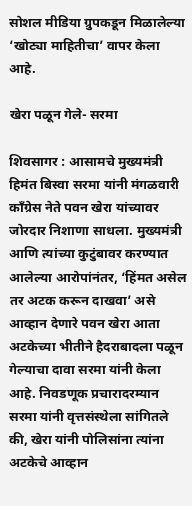सोशल मीडिया ग्रुपकडून मिळालेल्या ‘खोट्या माहितीचा’ वापर केला आहे.

खेरा पळून गेले- सरमा

शिवसागर : आसामचे मुख्यमंत्री हिमंत बिस्वा सरमा यांनी मंगळवारी काँग्रेस नेते पवन खेरा यांच्यावर जोरदार निशाणा साधला. मुख्यमंत्री आणि त्यांच्या कुटुंबावर करण्यात आलेल्या आरोपांनंतर, ‘हिंमत असेल तर अटक करून दाखवा’ असे आव्हान देणारे पवन खेरा आता अटकेच्या भीतीने हैदराबादला पळून गेल्याचा दावा सरमा यांनी केला आहे. निवडणूक प्रचारादरम्यान सरमा यांनी वृत्तसंस्थेला सांगितले की, खेरा यांनी पोलिसांना त्यांना अटकेचे आव्हान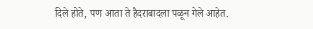दिले होते, पण आता ते हैदराबादला पळून गेले आहेत.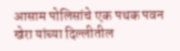आसाम पोलिसांचे एक पथक पवन खेरा यांच्या दिल्लीतील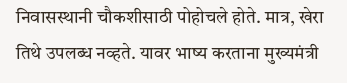निवासस्थानी चौकशीसाठी पोहोचले होते. मात्र, खेरा तिथे उपलब्ध नव्हते. यावर भाष्य करताना मुख्यमंत्री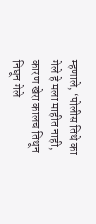म्हणाले, ‘पोलीस तिथे का गेले हे मला माहीत नाही, कारण खेरा कालच तिथून निघून गेले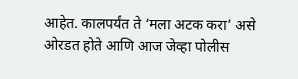आहेत. कालपर्यंत ते ‘मला अटक करा’ असे ओरडत होते आणि आज जेव्हा पोलीस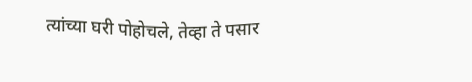त्यांच्या घरी पोहोचले, तेव्हा ते पसार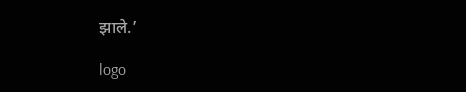झाले.’

logo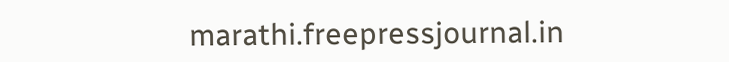marathi.freepressjournal.in